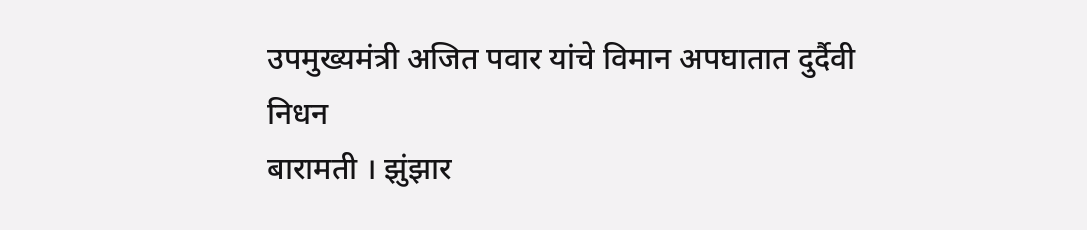उपमुख्यमंत्री अजित पवार यांचे विमान अपघातात दुर्दैवी निधन
बारामती । झुंझार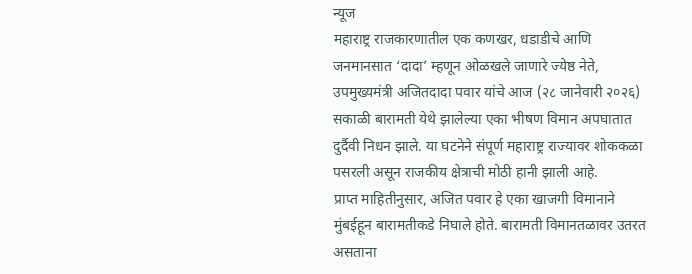न्यूज
महाराष्ट्र राजकारणातील एक कणखर, धडाडीचे आणि जनमानसात ‘दादा’ म्हणून ओळखले जाणारे ज्येष्ठ नेते, उपमुख्यमंत्री अजितदादा पवार यांचे आज (२८ जानेवारी २०२६) सकाळी बारामती येथे झालेल्या एका भीषण विमान अपघातात दुर्दैवी निधन झाले. या घटनेने संपूर्ण महाराष्ट्र राज्यावर शोककळा पसरली असून राजकीय क्षेत्राची मोठी हानी झाली आहे.
प्राप्त माहितीनुसार, अजित पवार हे एका खाजगी विमानाने मुंबईहून बारामतीकडे निघाले होते. बारामती विमानतळावर उतरत असताना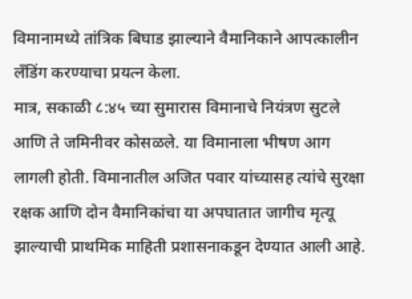विमानामध्ये तांत्रिक बिघाड झाल्याने वैमानिकाने आपत्कालीन लँडिंग करण्याचा प्रयत्न केला.
मात्र, सकाळी ८:४५ च्या सुमारास विमानाचे नियंत्रण सुटले आणि ते जमिनीवर कोसळले. या विमानाला भीषण आग लागली होती. विमानातील अजित पवार यांच्यासह त्यांचे सुरक्षा रक्षक आणि दोन वैमानिकांचा या अपघातात जागीच मृत्यू झाल्याची प्राथमिक माहिती प्रशासनाकडून देण्यात आली आहे.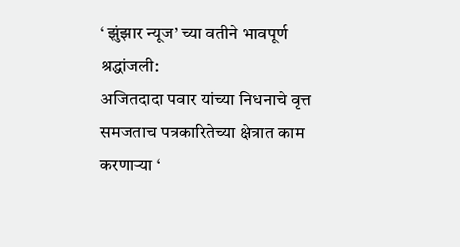‘ झुंझार न्यूज’ च्या वतीने भावपूर्ण श्रद्धांजली:
अजितदादा पवार यांच्या निधनाचे वृत्त समजताच पत्रकारितेच्या क्षेत्रात काम करणाऱ्या ‘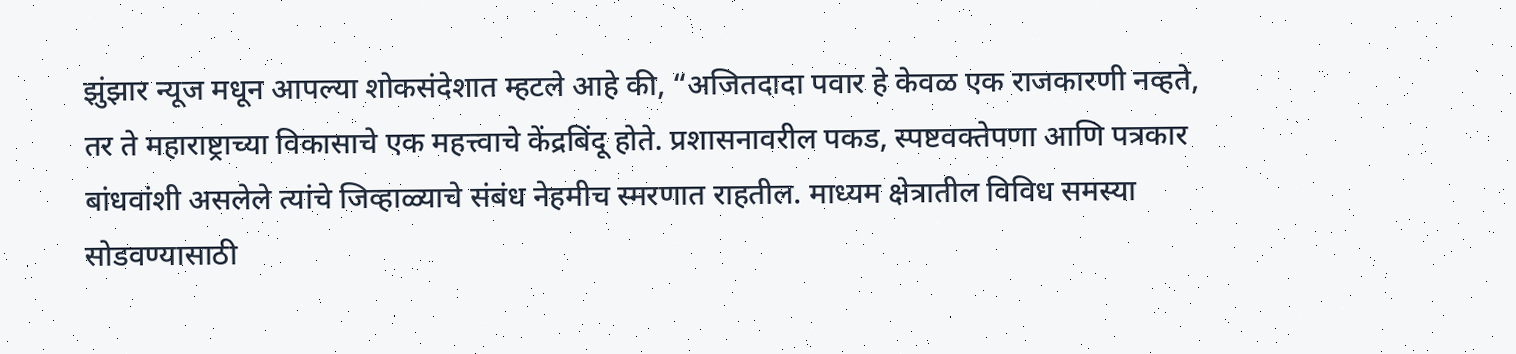झुंझार न्यूज मधून आपल्या शोकसंदेशात म्हटले आहे की, “अजितदादा पवार हे केवळ एक राजकारणी नव्हते, तर ते महाराष्ट्राच्या विकासाचे एक महत्त्वाचे केंद्रबिंदू होते. प्रशासनावरील पकड, स्पष्टवक्तेपणा आणि पत्रकार बांधवांशी असलेले त्यांचे जिव्हाळ्याचे संबंध नेहमीच स्मरणात राहतील. माध्यम क्षेत्रातील विविध समस्या सोडवण्यासाठी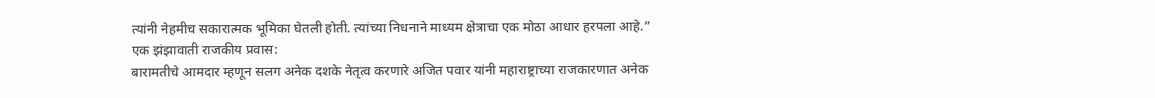त्यांनी नेहमीच सकारात्मक भूमिका घेतली होती. त्यांच्या निधनाने माध्यम क्षेत्राचा एक मोठा आधार हरपला आहे.”
एक झंझावाती राजकीय प्रवास:
बारामतीचे आमदार म्हणून सलग अनेक दशके नेतृत्व करणारे अजित पवार यांनी महाराष्ट्राच्या राजकारणात अनेक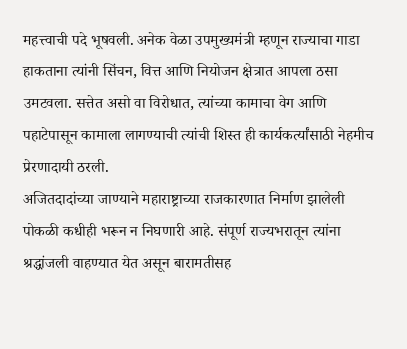महत्त्वाची पदे भूषवली. अनेक वेळा उपमुख्यमंत्री म्हणून राज्याचा गाडा हाकताना त्यांनी सिंचन, वित्त आणि नियोजन क्षेत्रात आपला ठसा उमटवला. सत्तेत असो वा विरोधात, त्यांच्या कामाचा वेग आणि पहाटेपासून कामाला लागण्याची त्यांची शिस्त ही कार्यकर्त्यांसाठी नेहमीच प्रेरणादायी ठरली.
अजितदादांच्या जाण्याने महाराष्ट्राच्या राजकारणात निर्माण झालेली पोकळी कधीही भरून न निघणारी आहे. संपूर्ण राज्यभरातून त्यांना श्रद्धांजली वाहण्यात येत असून बारामतीसह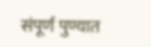संपूर्ण पुण्यात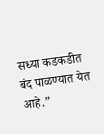सध्या कडकडीत बंद पाळण्यात येत आहे.”